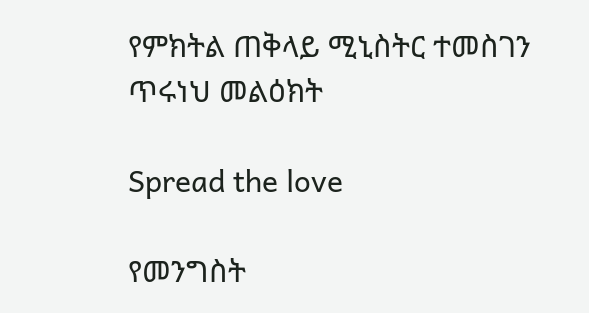የምክትል ጠቅላይ ሚኒስትር ተመስገን ጥሩነህ መልዕክት

Spread the love

የመንግስት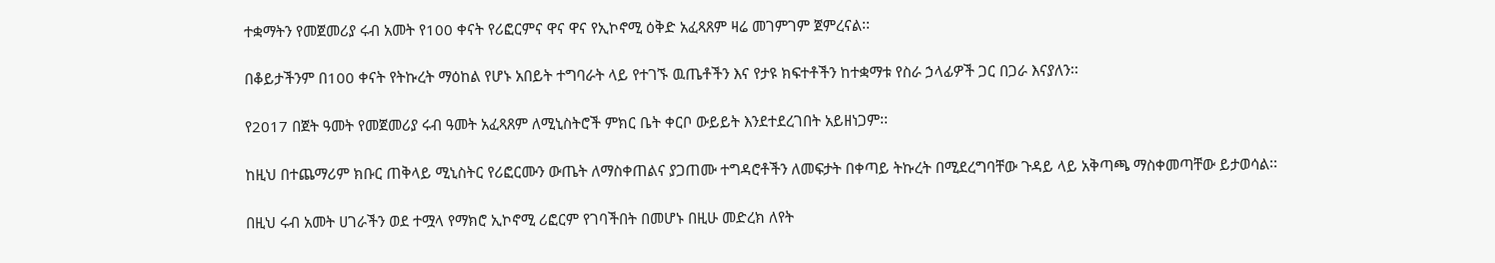ተቋማትን የመጀመሪያ ሩብ አመት የ100 ቀናት የሪፎርምና ዋና ዋና የኢኮኖሚ ዕቅድ አፈጻጸም ዛሬ መገምገም ጀምረናል፡፡

በቆይታችንም በ100 ቀናት የትኩረት ማዕከል የሆኑ አበይት ተግባራት ላይ የተገኙ ዉጤቶችን እና የታዩ ክፍተቶችን ከተቋማቱ የስራ ኃላፊዎች ጋር በጋራ እናያለን፡፡

የ2017 በጀት ዓመት የመጀመሪያ ሩብ ዓመት አፈጻጸም ለሚኒስትሮች ምክር ቤት ቀርቦ ውይይት እንደተደረገበት አይዘነጋም፡፡

ከዚህ በተጨማሪም ክቡር ጠቅላይ ሚኒስትር የሪፎርሙን ውጤት ለማስቀጠልና ያጋጠሙ ተግዳሮቶችን ለመፍታት በቀጣይ ትኩረት በሚደረግባቸው ጉዳይ ላይ አቅጣጫ ማስቀመጣቸው ይታወሳል፡፡

በዚህ ሩብ አመት ሀገራችን ወደ ተሟላ የማክሮ ኢኮኖሚ ሪፎርም የገባችበት በመሆኑ በዚሁ መድረክ ለየት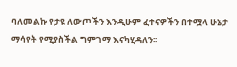ባለመልኩ የታዩ ለውጦችን እንዲሁም ፈተናዎችን በተሟላ ሁኔታ ማሳየት የሚያስችል ግምገማ እናካሂዳለን፡፡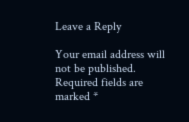Leave a Reply

Your email address will not be published. Required fields are marked *